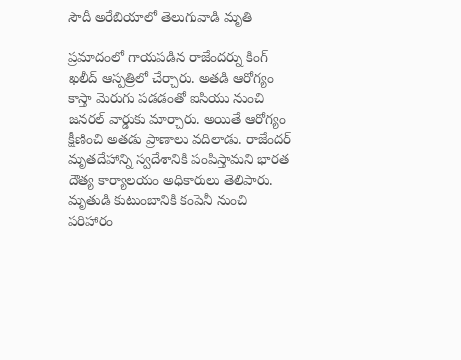సౌదీ అరేబియాలో తెలుగువాడి మృతి

ప్రమాదంలో గాయపడిన రాజేందర్ను కింగ్ ఖలీద్ ఆస్పత్రిలో చేర్చారు. అతడి ఆరోగ్యం కాస్తా మెరుగు పడడంతో ఐసియు నుంచి జనరల్ వార్డుకు మార్చారు. అయితే ఆరోగ్యం క్షీణించి అతడు ప్రాణాలు వదిలాడు. రాజేందర్ మృతదేహాన్ని స్వదేశానికి పంపిస్తామని భారత దౌత్య కార్యాలయం అధికారులు తెలిపారు. మృతుడి కుటుంబానికి కంపెనీ నుంచి పరిహారం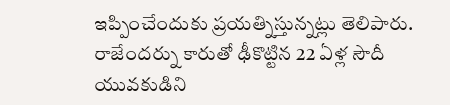ఇప్పించేందుకు ప్రయత్నిస్తున్నట్లు తెలిపారు. రాజేందర్ను కారుతో ఢీకొట్టిన 22 ఏళ్ల సౌదీ యువకుడిని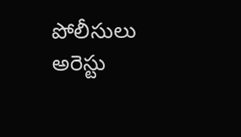పోలీసులు అరెస్టు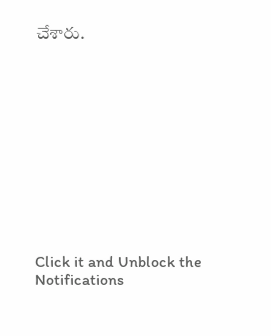చేశారు.












Click it and Unblock the Notifications